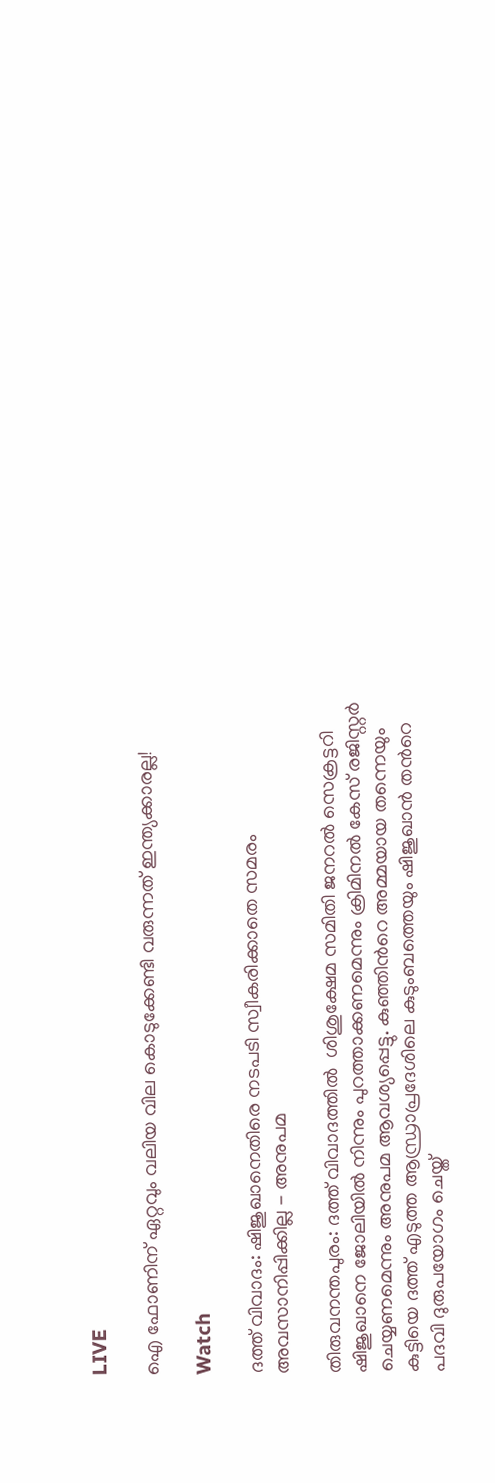LIVE

ഐ ഫോണിന് ഏറ്റവും വലിയ വില കൊടുക്കേണ്ടി വരുന്നത് ഇന്ത്യക്കാരല്ല!

Watch

ദത്ത് വിവാദം: ഷിജുഖാനെതിരെ നടപടി സ്വീകരിക്കാതെ സമരം അവസാനിപ്പിക്കില്ല - അനുപമ

തിരുവനന്തപുരം: ദത്ത് വിവാദത്തില്‍  ശിശുക്ഷേമ സമിതി ജനറല്‍ സെക്രട്ടറി ഷിജുഖാനെ ജോലിയില്‍ നിന്നും പുറത്താക്കണമെന്നും ക്രിമിനല്‍ കേസ് രജിസ്റ്റര്‍ ചെയ്യണമെന്നും അനുപമ ആവശ്യപ്പെട്ടു. കുഞ്ഞിന്‍റെ അമ്മയായ തന്നെയും കുട്ടിയെ ദത്ത് എടുത്ത ആന്ധ്രാപ്രദേശിലെ കുടുംബത്തെയും ഷിജുഖാന്‍ തന്‍റെ പദവി ദുരുപയോഗം ചെയ്ത്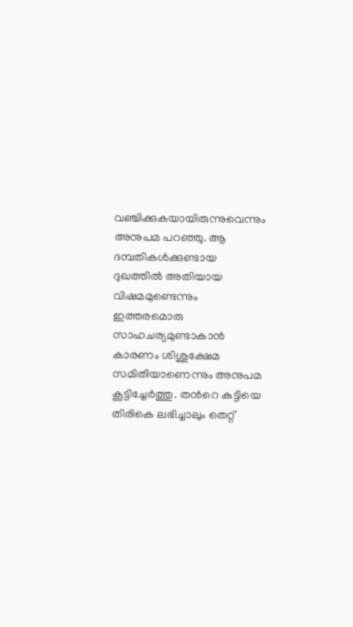വഞ്ചിക്കുകയായിരുന്നുവെന്നും അനുപമ പറഞ്ഞു. ആ ദമ്പതികള്‍ക്കുണ്ടായ ദുഖത്തില്‍ അതിയായ വിഷമമുണ്ടെന്നും ഇത്തരമൊരു സാഹചര്യമുണ്ടാകാന്‍ കാരണം ശിശുക്ഷേമ സമിതിയാണെന്നും അനുപമ കൂട്ടിച്ചേര്‍ത്തു. തന്‍റെ കുട്ടിയെ തിരികെ ലഭിച്ചാലും തെറ്റ്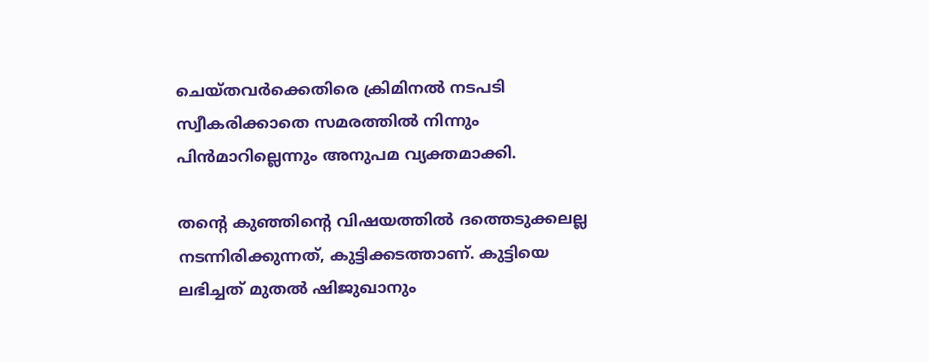ചെയ്തവര്‍ക്കെതിരെ ക്രിമിനല്‍ നടപടി സ്വീകരിക്കാതെ സമരത്തില്‍ നിന്നും പിന്‍മാറില്ലെന്നും അനുപമ വ്യക്തമാക്കി.

തന്‍റെ കുഞ്ഞിന്‍റെ വിഷയത്തില്‍ ദത്തെടുക്കലല്ല നടന്നിരിക്കുന്നത്, കുട്ടിക്കടത്താണ്. കുട്ടിയെ ലഭിച്ചത് മുതല്‍ ഷിജുഖാനും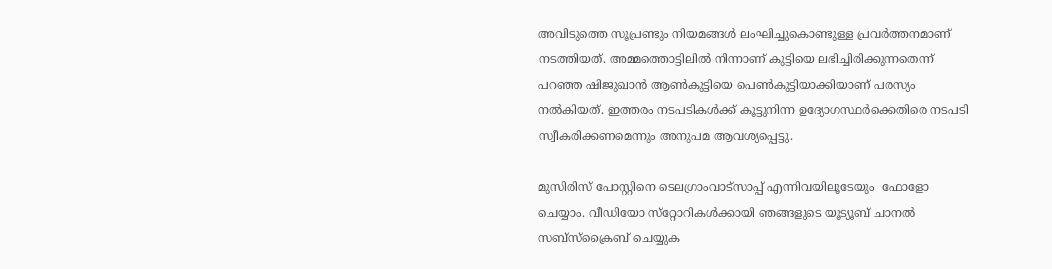അവിടുത്തെ സൂപ്രണ്ടും നിയമങ്ങള്‍ ലംഘിച്ചുകൊണ്ടുള്ള പ്രവര്‍ത്തനമാണ് നടത്തിയത്. അമ്മത്തൊട്ടിലില്‍ നിന്നാണ് കുട്ടിയെ ലഭിച്ചിരിക്കുന്നതെന്ന് പറഞ്ഞ ഷിജുഖാന്‍ ആണ്‍കുട്ടിയെ പെണ്‍കുട്ടിയാക്കിയാണ് പരസ്യം നല്‍കിയത്. ഇത്തരം നടപടികള്‍ക്ക് കൂട്ടുനിന്ന ഉദ്യോഗസ്ഥര്‍ക്കെതിരെ നടപടി സ്വീകരിക്കണമെന്നും അനുപമ ആവശ്യപ്പെട്ടു.

മുസിരിസ് പോസ്റ്റിനെ ടെലഗ്രാംവാട്‌സാപ്പ് എന്നിവയിലൂടേയും  ഫോളോ ചെയ്യാം. വീഡിയോ സ്‌റ്റോറികള്‍ക്കായി ഞങ്ങളുടെ യൂട്യൂബ് ചാനല്‍ സബ്‌സ്‌ക്രൈബ് ചെയ്യുക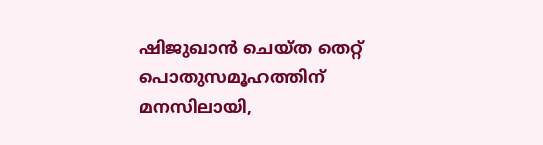ഷിജുഖാന്‍ ചെയ്ത തെറ്റ് പൊതുസമൂഹത്തിന് മനസിലായി,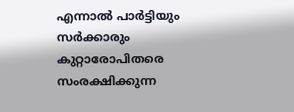എന്നാല്‍ പാര്‍ട്ടിയും സര്‍ക്കാരും കുറ്റാരോപിതരെ സംരക്ഷിക്കുന്ന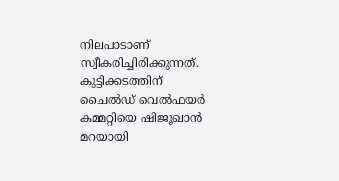നിലപാടാണ് സ്വീകരിച്ചിരിക്കുന്നത്. കുട്ടിക്കടത്തിന് ചൈല്‍ഡ് വെൽഫയർ കമ്മറ്റിയെ ഷിജൂഖാൻ മറയായി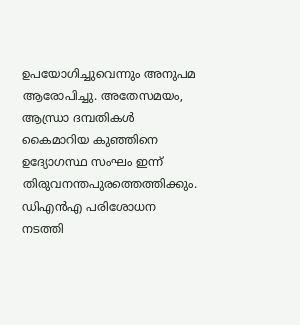ഉപയോഗിച്ചുവെന്നും അനുപമ ആരോപിച്ചു. അതേസമയം, ആന്ധ്രാ ദമ്പതികള്‍ കൈമാറിയ കുഞ്ഞിനെ ഉദ്യോഗസ്ഥ സംഘം ഇന്ന് തിരുവനന്തപുരത്തെത്തിക്കും. ഡിഎൻഎ പരിശോധന നടത്തി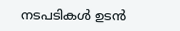നടപടികൾ ഉടൻ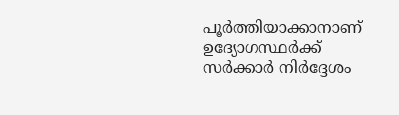പൂർത്തിയാക്കാനാണ് ഉദ്യോഗസ്ഥര്‍ക്ക് സര്‍ക്കാര്‍ നിര്‍ദ്ദേശം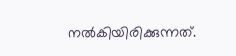നല്‍കിയിരിക്കുന്നത്.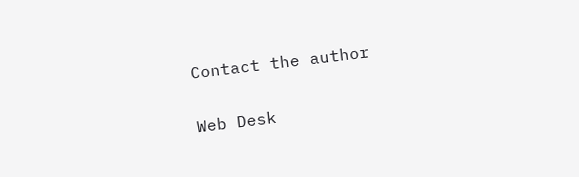Contact the author

Web Desk